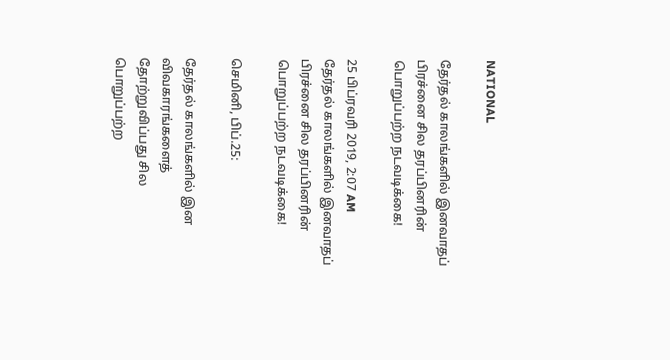NATIONAL

தேர்தல் காலங்களில் இனவாதப் பிரச்னை சில தரப்பினரின் பொறுப்பற்ற நடவடிக்கை!

25 பிப்ரவரி 2019, 2:07 AM
தேர்தல் காலங்களில் இனவாதப் பிரச்னை சில தரப்பினரின் பொறுப்பற்ற நடவடிக்கை!

செமினி, பிப்.25:

தேர்தல் காலங்களில் இன விவகாரங்களைத் தோற்றுவிப்பது சில பொறுப்பற்ற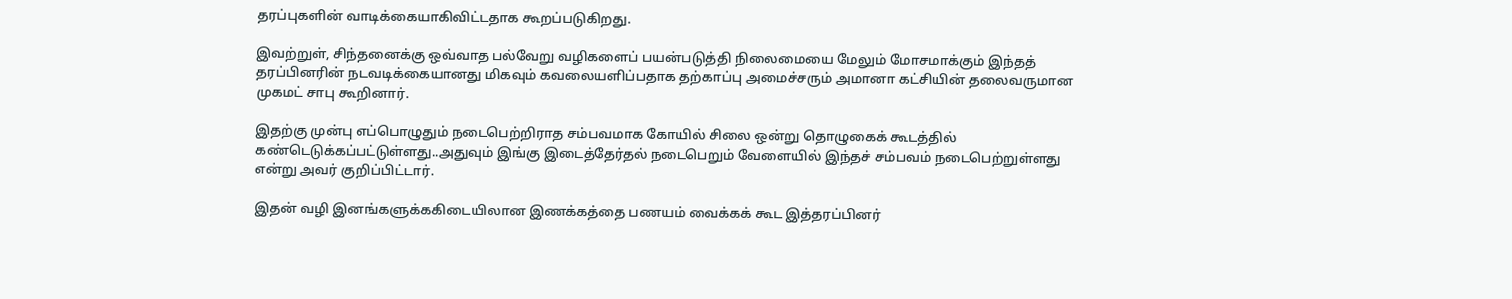தரப்புகளின் வாடிக்கையாகிவிட்டதாக கூறப்படுகிறது.

இவற்றுள், சிந்தனைக்கு ஒவ்வாத பல்வேறு வழிகளைப் பயன்படுத்தி நிலைமையை மேலும் மோசமாக்கும் இந்தத் தரப்பினரின் நடவடிக்கையானது மிகவும் கவலையளிப்பதாக தற்காப்பு அமைச்சரும் அமானா கட்சியின் தலைவருமான முகமட் சாபு கூறினார்.

இதற்கு முன்பு எப்பொழுதும் நடைபெற்றிராத சம்பவமாக கோயில் சிலை ஒன்று தொழுகைக் கூடத்தில் கண்டெடுக்கப்பட்டுள்ளது..அதுவும் இங்கு இடைத்தேர்தல் நடைபெறும் வேளையில் இந்தச் சம்பவம் நடைபெற்றுள்ளது என்று அவர் குறிப்பிட்டார்.

இதன் வழி இனங்களுக்ககிடையிலான இணக்கத்தை பணயம் வைக்கக் கூட இத்தரப்பினர்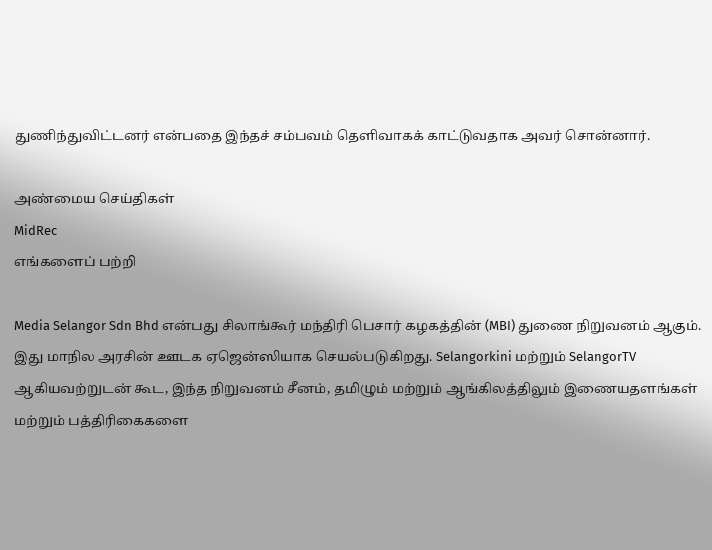துணிந்துவிட்டனர் என்பதை இந்தச் சம்பவம் தெளிவாகக் காட்டுவதாக அவர் சொன்னார்.

அண்மைய செய்திகள்
MidRec
எங்களைப் பற்றி

Media Selangor Sdn Bhd என்பது சிலாங்கூர் மந்திரி பெசார் கழகத்தின் (MBI) துணை நிறுவனம் ஆகும். இது மாநில அரசின் ஊடக ஏஜென்ஸியாக செயல்படுகிறது. Selangorkini மற்றும் SelangorTV ஆகியவற்றுடன் கூட, இந்த நிறுவனம் சீனம், தமிழும் மற்றும் ஆங்கிலத்திலும் இணையதளங்கள் மற்றும் பத்திரிகைகளை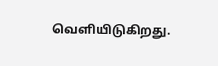வெளியிடுகிறது.